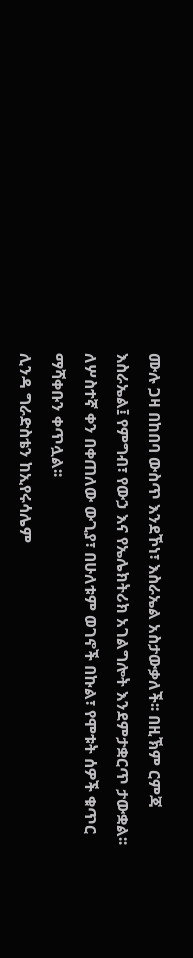ሙሉ ጋዛ በከበባ ውስጥ እንደኾነ፣ እስራኤል አስታውቃለች፡፡ በዚኽም ርምጃ እስራኤል፤ የምግብ፣ የውኃ እና የኤሌክትሪክ አገልግሎት እንደምታቋርጥ ታውቋል፡፡
ለሦስተኛ ቀን በቀጠለው ውጊያ፣ በሁለቱም ወገኖች በኩል፣ የሞቱት ሰዎች ቁጥር ማሻቀቡን ቀጥሏል፡፡
ሊንዳ ግራድስቴን ከኢየሩሳሌም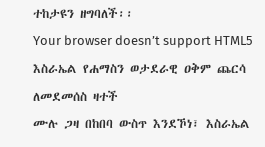ተከታዩን ዘግባለች፡፡
Your browser doesn’t support HTML5
እስራኤል የሐማስን ወታደራዊ ዐቅም ጨርሳ ለመደመሰስ ዛተች
ሙሉ ጋዛ በከበባ ውስጥ እንደኾነ፣ እስራኤል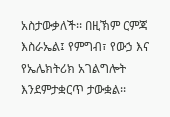አስታውቃለች፡፡ በዚኽም ርምጃ እስራኤል፤ የምግብ፣ የውኃ እና የኤሌክትሪክ አገልግሎት እንደምታቋርጥ ታውቋል፡፡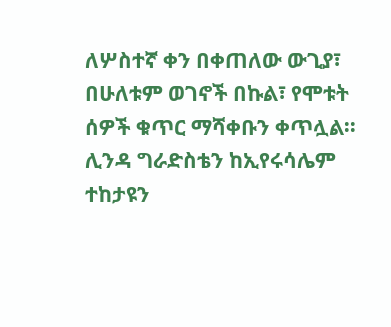ለሦስተኛ ቀን በቀጠለው ውጊያ፣ በሁለቱም ወገኖች በኩል፣ የሞቱት ሰዎች ቁጥር ማሻቀቡን ቀጥሏል፡፡
ሊንዳ ግራድስቴን ከኢየሩሳሌም ተከታዩን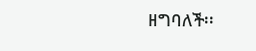ዘግባለች፡፡